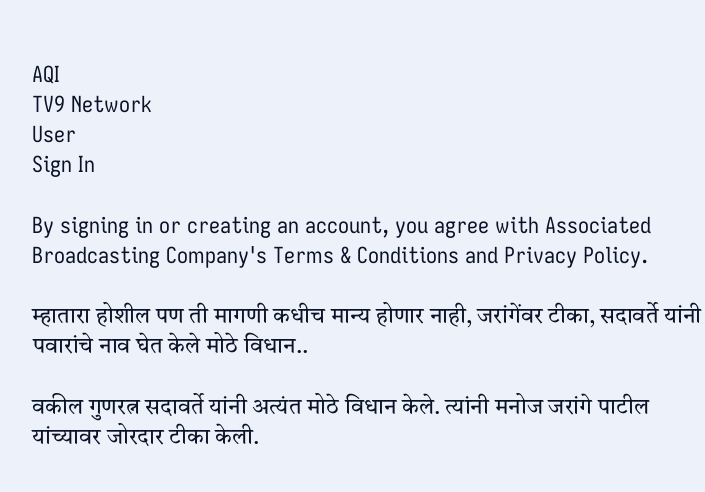AQI
TV9 Network
User
Sign In

By signing in or creating an account, you agree with Associated Broadcasting Company's Terms & Conditions and Privacy Policy.

म्हातारा होशील पण ती मागणी कधीच मान्य होणार नाही, जरांगेंवर टीका, सदावर्ते यांनी पवारांचे नाव घेत केले मोठे विधान..

वकील गुणरत्न सदावर्ते यांनी अत्यंत मोठे विधान केले. त्यांनी मनोज जरांगे पाटील यांच्यावर जोरदार टीका केली.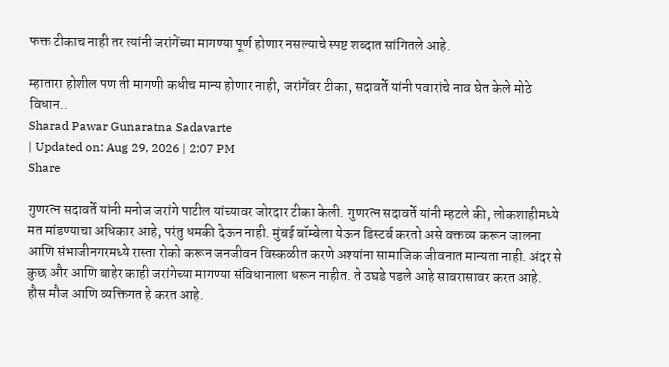फक्त टीकाच नाही तर त्यांनी जरांगेंच्या मागण्या पूर्ण होणार नसल्याचे स्पष्ट शब्दात सांगितले आहे.

म्हातारा होशील पण ती मागणी कधीच मान्य होणार नाही, जरांगेंवर टीका, सदावर्ते यांनी पवारांचे नाव घेत केले मोठे विधान..
Sharad Pawar Gunaratna Sadavarte
| Updated on: Aug 29, 2026 | 2:07 PM
Share

गुणरत्न सदावर्ते यांनी मनोज जरांगे पाटील यांच्यावर जोरदार टीका केली. गुणरत्न सदावर्ते यांनी म्हटले की, लोकशाहीमध्ये मत मांडण्याचा अधिकार आहे, परंतु धमकी देऊन नाही. मुंबई बॉम्बेला येऊन डिस्टर्ब करतो असे वक्तव्य करून जालना आणि संभाजीनगरमध्ये रास्ता रोको करून जनजीवन विस्कळीत करणे अश्यांना सामाजिक जीवनात मान्यता नाही. अंदर से कुछ और आणि बाहेर काही जरांगेच्या मागण्या संविधानाला धरून नाहीत. ते उघडे पडले आहे सावरासावर करत आहे. हौस मौज आणि व्यक्तिगत हे करत आहे.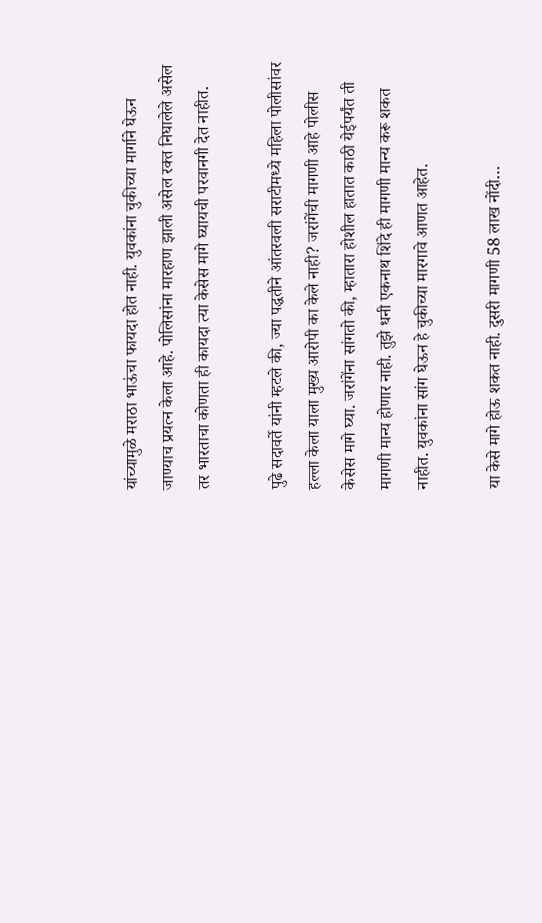यांच्यामुळे मराठा भाऊंचा फायदा होत नाही. युवकांना चुकीच्या मार्गाने घेऊन जाण्याच प्रयत्न केला आहे. पोलिसांना मारहाण झाली असेल रक्त निघालेले असेल तर भारताचा कोणता ही कायदा त्या केसेस मागे घ्यायची परवानगी देत नाहीत.

पुढे सदावर्ते यांनी म्हटले की, ज्या पद्धतीने आंतरवली सराटीमध्ये महिला पोलीसांवर हल्ला केला याला मुख्य आरोपी का केले नाही? जरांगेंची मागणी आहे पोलीस केसेस मागे घ्या. जरांगेंना सांगतो की, म्हातारा होशील हातात काठी येईपर्यंत ती मागणी मान्य होणार नाही. तुझे धनी एकनाथ शिंदे ही मागणी मान्य करू शकत नाहीत. युवकांना सांग घेऊन हे चुकीच्या मारगावे आणत आहेत.

या केसे मागे होऊ शकत नाही. दुसरी मागणी 58 लाख नोंदी…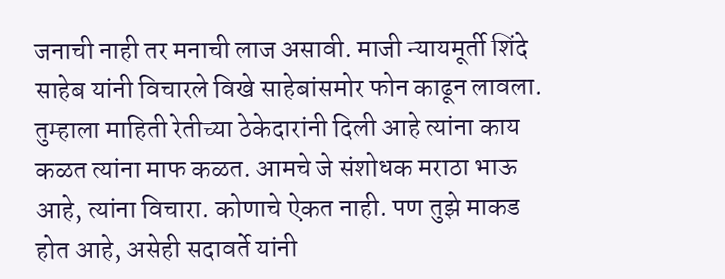जनाची नाही तर मनाची लाज असावी. माजी न्यायमूर्ती शिंदे साहेब यांनी विचारले विखे साहेबांसमोर फोन काढून लावला. तुम्हाला माहिती रेतीच्या ठेकेदारांनी दिली आहे त्यांना काय कळत त्यांना माफ कळत. आमचे जे संशोधक मराठा भाऊ आहे, त्यांना विचारा. कोणाचे ऐकत नाही. पण तुझे माकड होत आहे, असेही सदावर्ते यांनी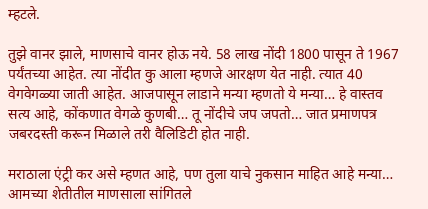म्हटले.

तुझे वानर झाले, माणसाचे वानर होऊ नये. 58 लाख नोंदी 1800 पासून ते 1967 पर्यंतच्या आहेत. त्या नोंदीत कु आला म्हणजे आरक्षण येत नाही. त्यात 40 वेगवेगळ्या जाती आहेत. आजपासून लाडाने मन्या म्हणतो ये मन्या… हे वास्तव सत्य आहे, कोंकणात वेगळे कुणबी… तू नोंदीचे जप जपतो… जात प्रमाणपत्र जबरदस्ती करून मिळाले तरी वैलिडिटी होत नाही.

मराठाला एंट्री कर असे म्हणत आहे, पण तुला याचे नुकसान माहित आहे मन्या… आमच्या शेतीतील माणसाला सांगितले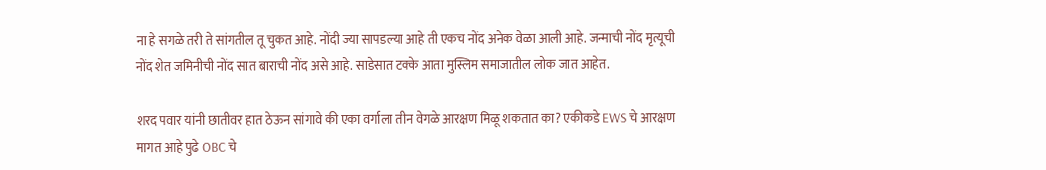ना हे सगळे तरी ते सांगतील तू चुकत आहे. नोंदी ज्या सापडल्या आहे ती एकच नोंद अनेक वेळा आली आहे. जन्माची नोंद मृत्यूची नोंद शेत जमिनीची नोंद सात बाराची नोंद असे आहे. साडेसात टक्के आता मुस्लिम समाजातील लोक जात आहेत.

शरद पवार यांनी छातीवर हात ठेऊन सांगावे की एका वर्गाला तीन वेगळे आरक्षण मिळू शकतात का? एकीकडे EWS चे आरक्षण मागत आहे पुढे OBC चे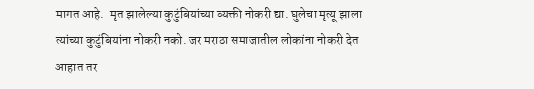मागत आहे.  मृत झालेल्या कुटुंबियांच्या व्यक्ती नोकरी द्या. घुलेचा मृत्यू झाला त्यांच्या कुटुंबियांना नोकरी नको. जर मराठा समाजातील लोकांना नोकरी देत आहात तर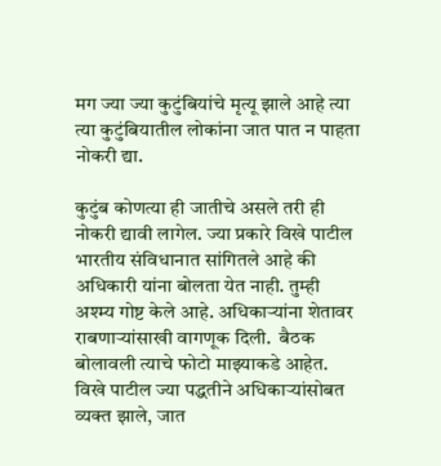मग ज्या ज्या कुटुंबियांचे मृत्यू झाले आहे त्या त्या कुटुंबियातील लोकांना जात पात न पाहता नोकरी द्या.

कुटुंब कोणत्या ही जातीचे असले तरी ही नोकरी द्यावी लागेल. ज्या प्रकारे विखे पाटील भारतीय संविधानात सांगितले आहे की अधिकारी यांना बोलता येत नाही. तुम्ही अश्म्य गोष्ट केले आहे. अधिकाऱ्यांना शेतावर राबणाऱ्यांसाखी वागणूक दिली.  बैठक बोलावली त्याचे फोटो माझ्याकडे आहेत. विखे पाटील ज्या पद्धतीने अधिकाऱ्यांसोबत व्यक्त झाले, जात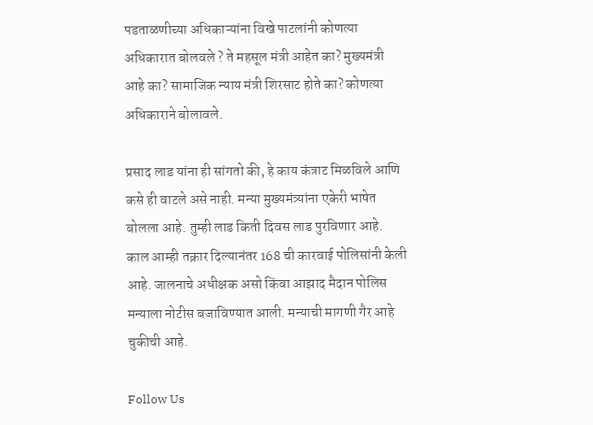पडताळणीच्या अधिकाऱ्यांना विखे पाटलांनी कोणत्या अधिकारात बोलवले ? ते महसूल मंत्री आहेत का? मुख्यमंत्री आहे का? सामाजिक न्याय मंत्री शिरसाट होते का? कोणत्या अधिकाराने बोलावले.

प्रसाद लाड यांना ही सांगतो की, हे काय कंत्राट मिळविले आणि कसे ही वाटले असे नाही. मन्या मुख्यमंत्र्यांना एकेरी भाषेत बोलला आहे. तुम्ही लाड किती दिवस लाड पुरविणार आहे. काल आम्ही तक्रार दिल्यानंतर 168 ची कारवाई पोलिसांनी केली आहे. जालनाचे अधीक्षक असो किंवा आझाद मैदान पोलिस मन्याला नोटीस बजाविण्यात आली. मन्याची मागणी गैर आहे चुकीची आहे.

Follow Us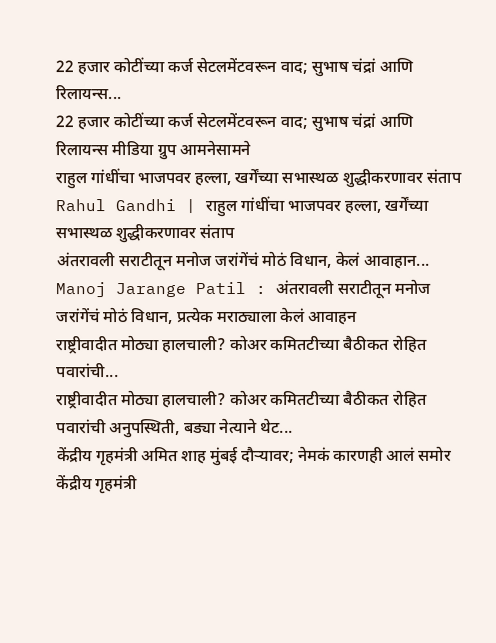22 हजार कोटींच्या कर्ज सेटलमेंटवरून वाद; सुभाष चंद्रां आणि रिलायन्स...
22 हजार कोटींच्या कर्ज सेटलमेंटवरून वाद; सुभाष चंद्रां आणि रिलायन्स मीडिया ग्रुप आमनेसामने
राहुल गांधींचा भाजपवर हल्ला, खर्गेंच्या सभास्थळ शुद्धीकरणावर संताप
Rahul Gandhi | राहुल गांधींचा भाजपवर हल्ला, खर्गेंच्या सभास्थळ शुद्धीकरणावर संताप
अंतरावली सराटीतून मनोज जरांगेंचं मोठं विधान, केलं आवाहान...
Manoj Jarange Patil : अंतरावली सराटीतून मनोज जरांगेंचं मोठं विधान, प्रत्येक मराठ्याला केलं आवाहन
राष्ट्रीवादीत मोठ्या हालचाली? कोअर कमितटीच्या बैठीकत रोहित पवारांची...
राष्ट्रीवादीत मोठ्या हालचाली? कोअर कमितटीच्या बैठीकत रोहित पवारांची अनुपस्थिती, बड्या नेत्याने थेट...
केंद्रीय गृहमंत्री अमित शाह मुंबई दौऱ्यावर; नेमकं कारणही आलं समोर
केंद्रीय गृहमंत्री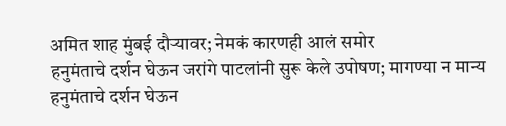अमित शाह मुंबई दौऱ्यावर; नेमकं कारणही आलं समोर
हनुमंताचे दर्शन घेऊन जरांगे पाटलांनी सुरू केले उपोषण; मागण्या न मान्य
हनुमंताचे दर्शन घेऊन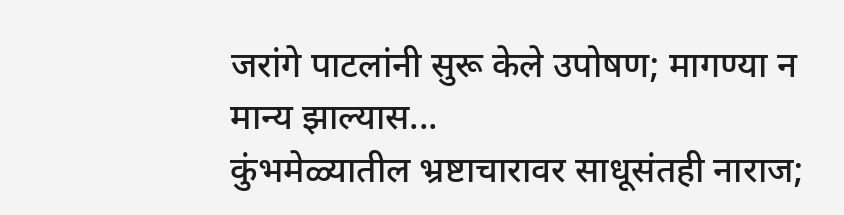जरांगे पाटलांनी सुरू केले उपोषण; मागण्या न मान्य झाल्यास...
कुंभमेळ्यातील भ्रष्टाचारावर साधूसंतही नाराज;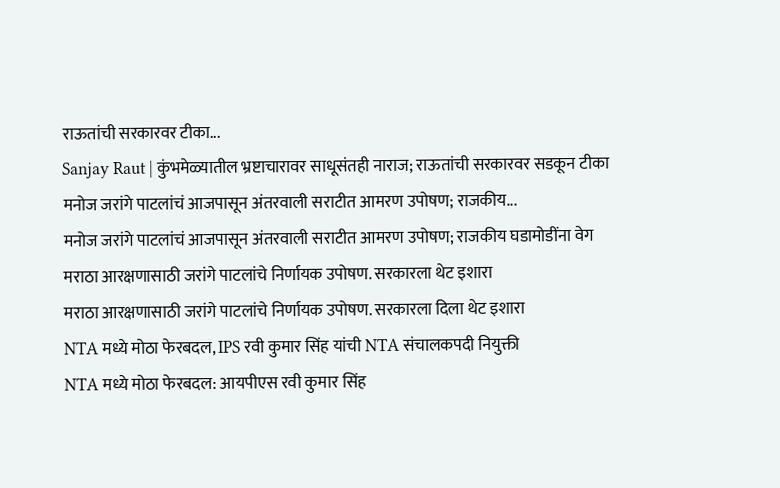राऊतांची सरकारवर टीका...
Sanjay Raut | कुंभमेळ्यातील भ्रष्टाचारावर साधूसंतही नाराज; राऊतांची सरकारवर सडकून टीका
मनोज जरांगे पाटलांचं आजपासून अंतरवाली सराटीत आमरण उपोषण; राजकीय...
मनोज जरांगे पाटलांचं आजपासून अंतरवाली सराटीत आमरण उपोषण; राजकीय घडामोडींना वेग
मराठा आरक्षणासाठी जरांगे पाटलांचे निर्णायक उपोषण. सरकारला थेट इशारा
मराठा आरक्षणासाठी जरांगे पाटलांचे निर्णायक उपोषण. सरकारला दिला थेट इशारा
NTA मध्ये मोठा फेरबदल, IPS रवी कुमार सिंह यांची NTA संचालकपदी नियुक्ती
NTA मध्ये मोठा फेरबदल: आयपीएस रवी कुमार सिंह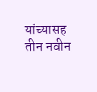यांच्यासह तीन नवीन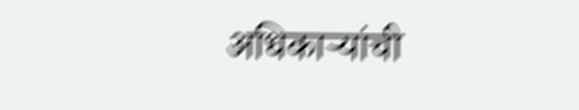अधिकाऱ्यांची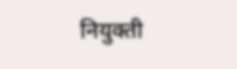नियुक्ती